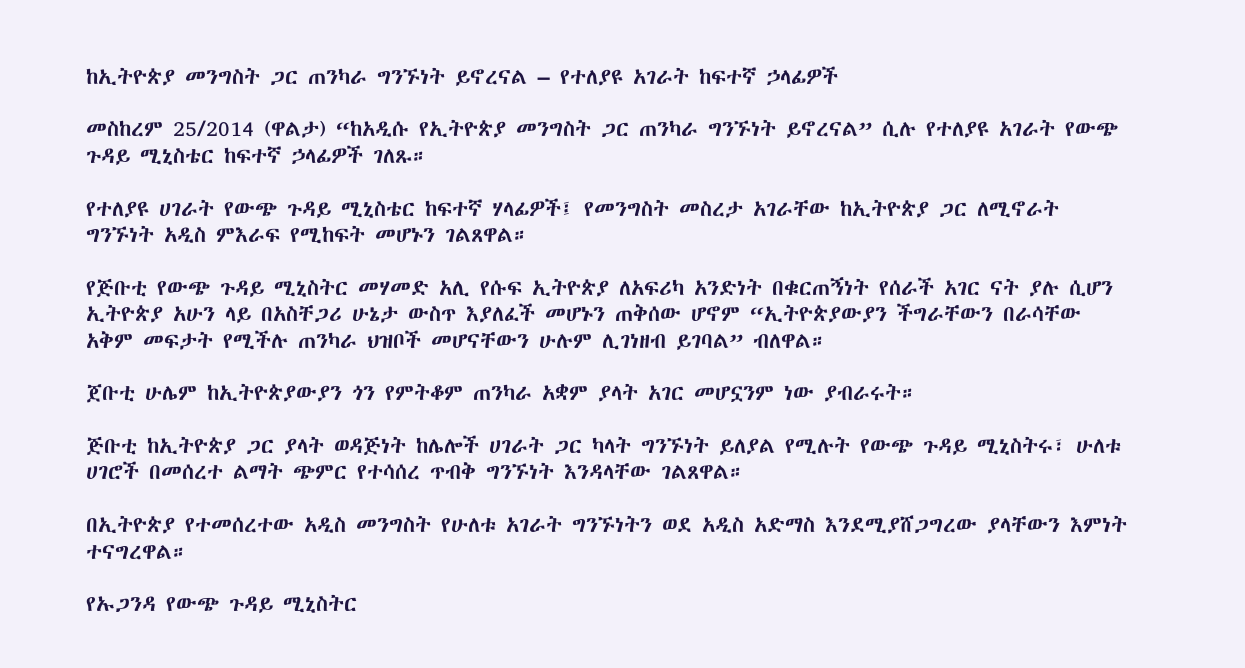ከኢትዮጵያ መንግስት ጋር ጠንካራ ግንኙነት ይኖረናል – የተለያዩ አገራት ከፍተኛ ኃላፊዎች

መስከረም 25/2014 (ዋልታ) “ከአዲሱ የኢትዮጵያ መንግስት ጋር ጠንካራ ግንኙነት ይኖረናል” ሲሉ የተለያዩ አገራት የውጭ ጉዳይ ሚኒስቴር ከፍተኛ ኃላፊዎች ገለጹ።

የተለያዩ ሀገራት የውጭ ጉዳይ ሚኒስቴር ከፍተኛ ሃላፊዎች፤ የመንግስት መስረታ አገራቸው ከኢትዮጵያ ጋር ለሚኖራት ግንኙነት አዲስ ምእራፍ የሚከፍት መሆኑን ገልጸዋል።

የጅቡቲ የውጭ ጉዳይ ሚኒስትር መሃመድ አሊ የሱፍ ኢትዮጵያ ለአፍሪካ አንድነት በቁርጠኝነት የሰራች አገር ናት ያሉ ሲሆን ኢትዮጵያ አሁን ላይ በአስቸጋሪ ሁኔታ ውስጥ እያለፈች መሆኑን ጠቅሰው ሆኖም “ኢትዮጵያውያን ችግራቸውን በራሳቸው አቅም መፍታት የሚችሉ ጠንካራ ህዝቦች መሆናቸውን ሁሉም ሊገነዘብ ይገባል” ብለዋል።

ጀቡቲ ሁሌም ከኢትዮጵያውያን ጎን የምትቆም ጠንካራ አቋም ያላት አገር መሆኗንም ነው ያብራሩት።

ጅቡቲ ከኢትዮጵያ ጋር ያላት ወዳጅነት ከሌሎች ሀገራት ጋር ካላት ግንኙነት ይለያል የሚሉት የውጭ ጉዳይ ሚኒስትሩ፣ ሁለቱ ሀገሮች በመሰረተ ልማት ጭምር የተሳሰረ ጥብቅ ግንኙነት እንዳላቸው ገልጸዋል።

በኢትዮጵያ የተመሰረተው አዲስ መንግስት የሁለቱ አገራት ግንኙነትን ወደ አዲስ አድማስ እንደሚያሸጋግረው ያላቸውን እምነት ተናግረዋል።

የኡጋንዳ የውጭ ጉዳይ ሚኒስትር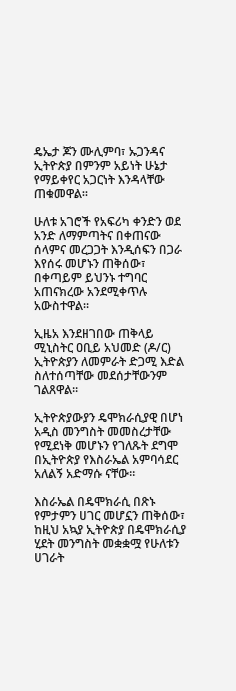ዴኤታ ጆን ሙሊምባ፣ ኡጋንዳና ኢትዮጵያ በምንም አይነት ሁኔታ የማይቀየር አጋርነት እንዳላቸው ጠቁመዋል።

ሁለቱ አገሮች የአፍሪካ ቀንድን ወደ አንድ ለማምጣትና በቀጠናው ሰላምና መረጋጋት እንዲሰፍን በጋራ እየሰሩ መሆኑን ጠቅሰው፣ በቀጣይም ይህንኑ ተግባር አጠናክረው አንደሚቀጥሉ አውስተዋል።

ኢዜአ እንደዘገበው ጠቅላይ ሚኒስትር ዐቢይ አህመድ (ዶ/ር) ኢትዮጵያን ለመምራት ድጋሚ እድል ስለተሰጣቸው መደሰታቸውንም ገልጸዋል፡፡

ኢትዮጵያውያን ዴሞክራሲያዊ በሆነ አዲስ መንግስት መመስረታቸው የሚደነቅ መሆኑን የገለጹት ደግሞ በኢትዮጵያ የእስራኤል አምባሳደር አለልኝ አድማሱ ናቸው።

እስራኤል በዴሞክራሲ በጽኑ የምታምን ሀገር መሆኗን ጠቅሰው፣ ከዚህ አኳያ ኢትዮጵያ በዴሞክራሲያ ሂደት መንግስት መቋቋሟ የሁለቱን ሀገራት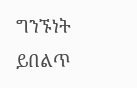ግንኙነት ይበልጥ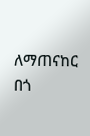ለማጠናከር በጎ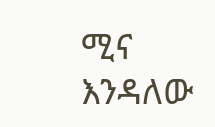ሚና እንዳለው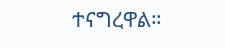ተናግረዋል።